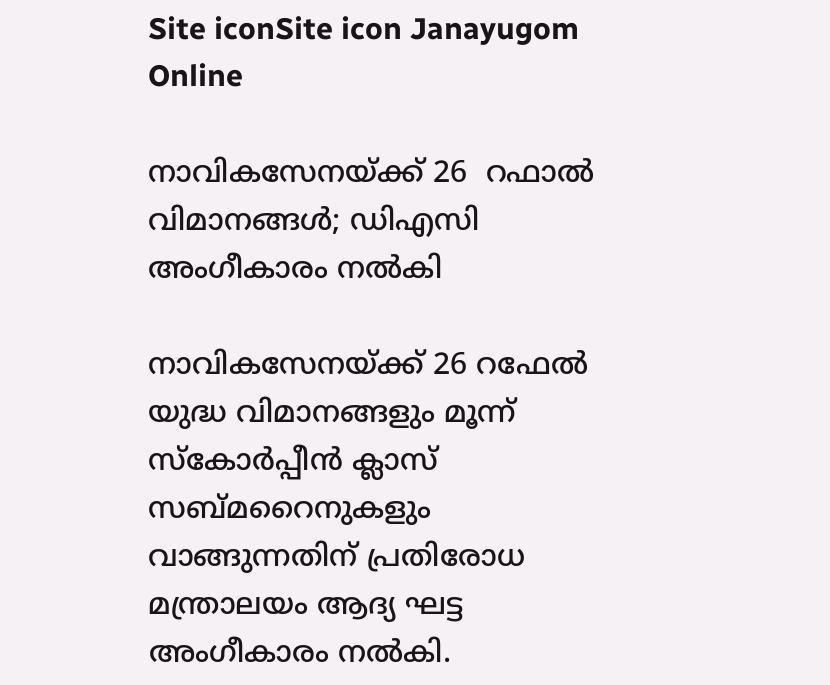Site iconSite icon Janayugom Online

നാവികസേനയ്ക്ക് 26  റഫാല്‍ വിമാനങ്ങള്‍; ഡിഎസി അംഗീകാരം നല്‍കി

നാവികസേനയ്ക്ക് 26 റഫേല്‍ യുദ്ധ വിമാനങ്ങളും മൂന്ന് സ്കോര്‍പ്പീൻ ക്ലാസ് സബ്മറൈനുകളും വാങ്ങുന്നതിന് പ്രതിരോധ മന്ത്രാലയം ആദ്യ ഘട്ട അംഗീകാരം നല്‍കി.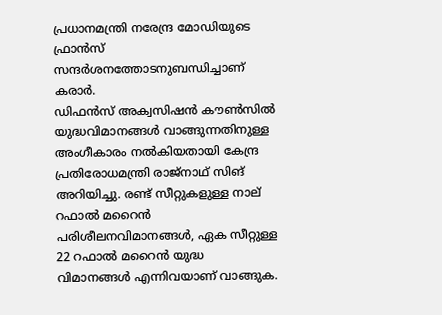പ്രധാനമന്ത്രി നരേന്ദ്ര മോഡിയുടെ ഫ്രാൻസ് സന്ദര്‍ശനത്തോടനുബന്ധിച്ചാണ് കരാര്‍.
ഡിഫൻസ് അക്വസിഷൻ കൗണ്‍സില്‍ യുദ്ധവിമാനങ്ങള്‍ വാങ്ങുന്നതിനുള്ള അംഗീകാരം നല്‍കിയതായി കേന്ദ്ര പ്രതിരോധമന്ത്രി രാജ്നാഥ് സിങ് അറിയിച്ചു. രണ്ട് സീറ്റുകളുള്ള നാല് റഫാല്‍ മറൈന്‍ പരിശീലനവിമാനങ്ങള്‍, ഏക സീറ്റുള്ള 22 റഫാല്‍ മറൈന്‍ യുദ്ധ വിമാനങ്ങള്‍ എന്നിവയാണ് വാങ്ങുക.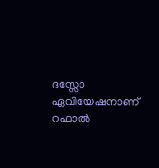ദസ്സോ ഏവിയേഷനാണ് റഫാല്‍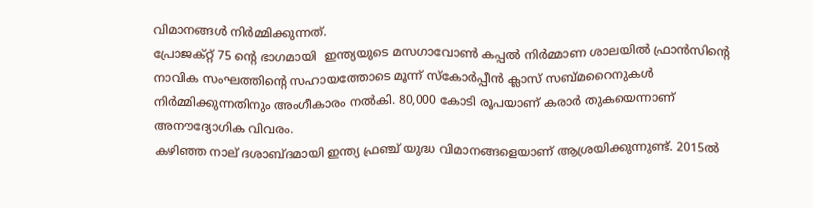വിമാനങ്ങള്‍ നിര്‍മ്മിക്കുന്നത്.
പ്രോജക്റ്റ് 75 ന്റെ ഭാഗമായി  ഇന്ത്യയുടെ മസഗാവോണ്‍ കപ്പല്‍ നിര്‍മ്മാണ ശാലയില്‍ ഫ്രാൻസിന്റെ നാവിക സംഘത്തിന്റെ സഹായത്തോടെ മൂന്ന് സ്കോര്‍പ്പീൻ ക്ലാസ് സബ്മറൈനുകള്‍ നിര്‍മ്മിക്കുന്നതിനും അംഗീകാരം നല്‍കി. 80,000 കോടി രൂപയാണ് കരാര്‍ തുകയെന്നാണ് അനൗദ്യോഗിക വിവരം.
കഴിഞ്ഞ നാല് ദശാബ്ദമായി ഇന്ത്യ ഫ്രഞ്ച് യുദ്ധ വിമാനങ്ങളെയാണ് ആശ്രയിക്കുന്നുണ്ട്. 2015ല്‍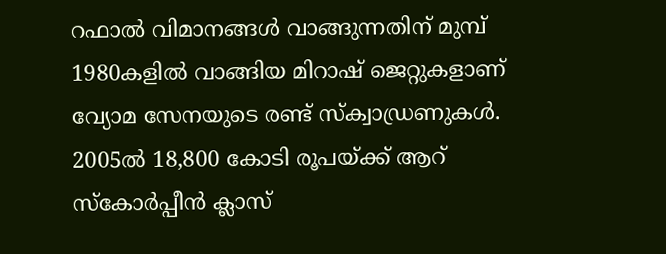റഫാല്‍ വിമാനങ്ങള്‍ വാങ്ങുന്നതിന് മുമ്പ് 1980കളില്‍ വാങ്ങിയ മിറാഷ് ജെറ്റുകളാണ് വ്യോമ സേനയുടെ രണ്ട് സ്ക്വാഡ്രണുകള്‍. 2005ല്‍ 18,800 കോടി രൂപയ്ക്ക് ആറ് സ്കോര്‍പ്പീൻ ക്ലാസ്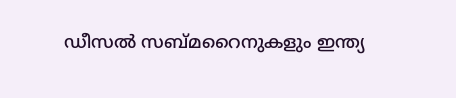ഡീസല്‍ സബ്മറൈനുകളും ഇന്ത്യ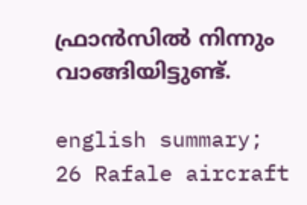ഫ്രാൻസില്‍ നിന്നും വാങ്ങിയിട്ടുണ്ട്.

english summary; 26 Rafale aircraft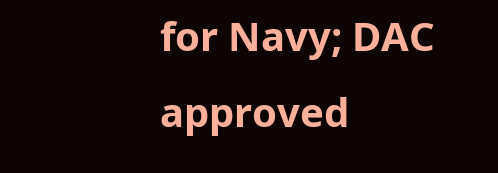for Navy; DAC approved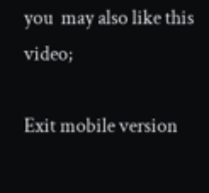you  may also like this video;

Exit mobile version